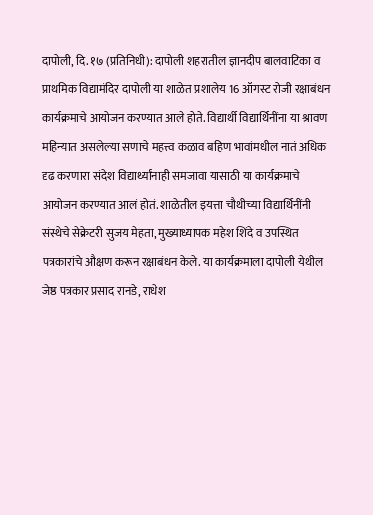दापोली, दि. १७ (प्रतिनिधी): दापोली शहरातील ज्ञानदीप बालवाटिका व प्राथमिक विद्यामंदिर दापोली या शाळेत प्रशालेय 16 ऑगस्ट रोजी रक्षाबंधन कार्यक्रमाचे आयोजन करण्यात आले होते. विद्यार्थी विद्यार्थिनींना या श्रावण महिन्यात असलेल्या सणाचे महत्त्व कळाव बहिण भावांमधील नातं अधिक दृढ करणारा संदेश विद्यार्थ्यांनाही समजावा यासाठी या कार्यक्रमाचे आयोजन करण्यात आलं होतं. शाळेतील इयत्ता चौथीच्या विद्यार्थिनींनी संस्थेचे सेक्रेटरी सुजय मेहता, मुख्याध्यापक महेश शिंदे व उपस्थित पत्रकारांचे औक्षण करून रक्षाबंधन केले. या कार्यक्रमाला दापोली येथील जेष्ठ पत्रकार प्रसाद रानडे, राधेश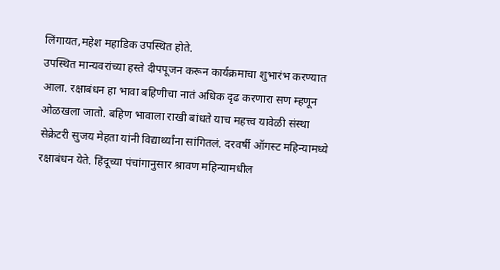लिंगायत,महेश महाडिक उपस्थित होते.
उपस्थित मान्यवरांच्या हस्ते दीपपूजन करून कार्यक्रमाचा शुभारंभ करण्यात आला. रक्षाबंधन हा भावा बहिणीचा नातं अधिक दृढ करणारा सण म्हणून ओळखला जातो. बहिण भावाला राखी बांधते याच महत्त्व यावेळी संस्था सेक्रेटरी सुजय मेहता यांनी विद्यार्थ्यांना सांगितलं. दरवर्षी ऑगस्ट महिन्यामध्ये रक्षाबंधन येते. हिंदूच्या पंचांगानुसार श्रावण महिन्यामधील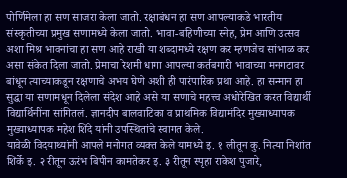पोर्णिमेला हा सण साजरा केला जातो. रक्षाबंधन हा सण आपल्याकडे भारतीय संस्कृतीच्या प्रमुख सणामध्ये केला जातो. भावा-बहिणीच्या स्नेह, प्रेम आणि उत्सव अशा मिश्र भावनांचा हा सण आहे राखी या शब्दामध्ये रक्षण कर म्हणजेच सांभाळ कर असा संकेत दिला जातो. प्रेमाचा रेशमी धागा आपल्या कर्तबगारी भावाच्या मनगटावर बांधून त्याच्याकडून रक्षणाचे अभय घेणे अशी ही पारंपारिक प्रथा आहे. हा सन्मान हा सुद्धा या सणामधून दिलेला संदेश आहे असे या सणाचे महत्त्व अधोरेखित करत विद्यार्थी विद्यार्थिनींना सांगितलं. ज्ञानदीप बालवाटिका व प्राथमिक विद्यामंदिर मुख्याध्यापक मुख्याध्यापक महेश शिंदे यांनी उपस्थितांचे स्वागत केले.
यावेळी विदयाथ्यांनी आपले मनोगत व्यक्त केले यामध्ये इ. १ लीतून कु. नित्या निशांत शिर्के इ. २ रीतून ऊरंभ बिपीन कामतेकर इ. ३ रीतून स्पृहा राकेश पुजारे,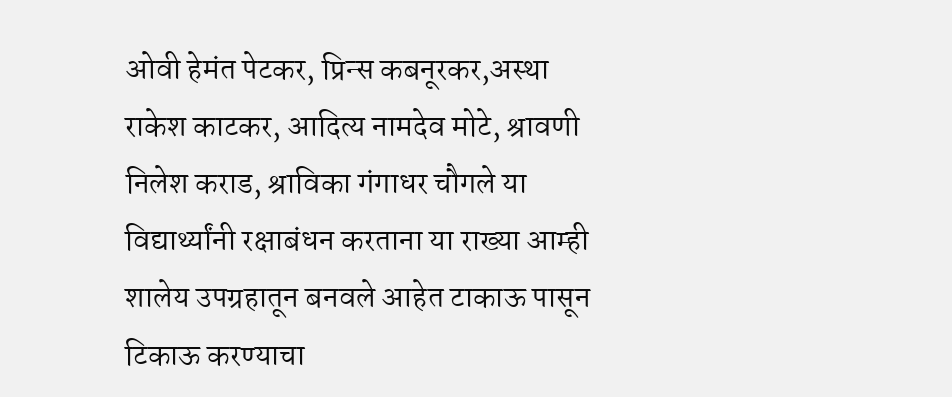ओवी हेमंत पेटकर, प्रिन्स कबनूरकर,अस्था राकेश काटकर, आदित्य नामदेव मोटे, श्रावणी निलेश कराड, श्राविका गंगाधर चौगले या विद्यार्थ्यांनी रक्षाबंधन करताना या राख्या आम्ही शालेय उपग्रहातून बनवले आहेत टाकाऊ पासून टिकाऊ करण्याचा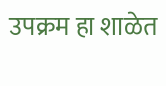उपक्रम हा शाळेत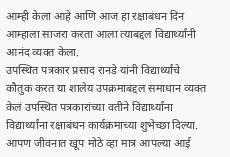आम्ही केला आहे आणि आज हा रक्षाबंधन दिन आम्हाला साजरा करता आला त्याबद्दल विद्यार्थ्यांनी आनंद व्यक्त केला.
उपस्थित पत्रकार प्रसाद रानडे यांनी विद्यार्थ्यांचे कौतुक करत या शालेय उपक्रमाबद्दल समाधान व्यक्त केलं उपस्थित पत्रकारांच्या वतीने विद्यार्थ्यांना विद्यार्थ्यांना रक्षाबंधन कार्यक्रमाच्या शुभेच्छा दिल्या. आपण जीवनात खूप मोठे व्हा मात्र आपल्या आई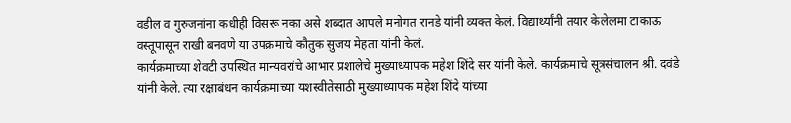वडील व गुरुजनांना कधीही विसरू नका असे शब्दात आपले मनोगत रानडे यांनी व्यक्त केलं. विद्यार्थ्यांनी तयार केलेलमा टाकाऊ वस्तूपासून राखी बनवणे या उपक्रमाचे कौतुक सुजय मेहता यांनी केलं.
कार्यक्रमाच्या शेवटी उपस्थित मान्यवरांचे आभार प्रशालेचे मुख्याध्यापक महेश शिंदे सर यांनी केले. कार्यक्रमाचे सूत्रसंचालन श्री. दवंडे यांनी केले. त्या रक्षाबंधन कार्यक्रमाच्या यशस्वीतेसाठी मुख्याध्यापक महेश शिंदे यांच्या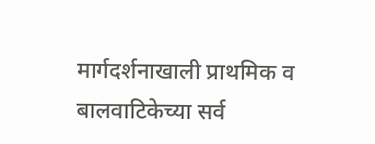मार्गदर्शनाखाली प्राथमिक व बालवाटिकेच्या सर्व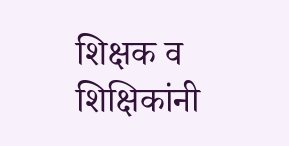शिक्षक व शिक्षिकांनी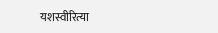यशस्वीरित्या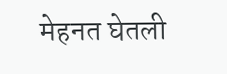मेहनत घेतली